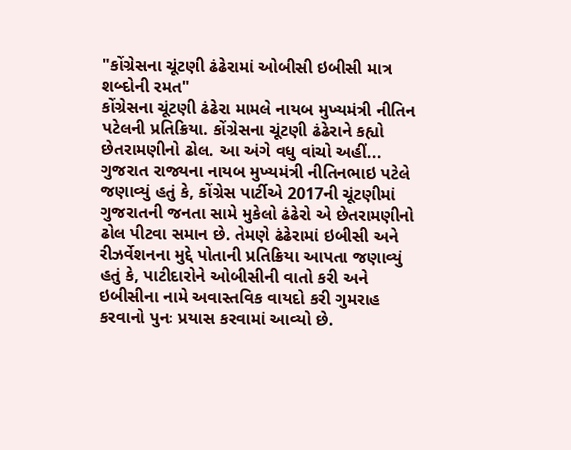"કોંગ્રેસના ચૂંટણી ઢંઢેરામાં ઓબીસી ઇબીસી માત્ર શબ્દોની રમત"
કોંગ્રેસના ચૂંટણી ઢંઢેરા મામલે નાયબ મુખ્યમંત્રી નીતિન પટેલની પ્રતિક્રિયા. કોંગ્રેસના ચૂંટણી ઢંઢેરાને કહ્યો છેતરામણીનો ઢોલ. આ અંગે વધુ વાંચો અહીં...
ગુજરાત રાજ્યના નાયબ મુખ્યમંત્રી નીતિનભાઇ પટેલે જણાવ્યું હતું કે, કોંગ્રેસ પાર્ટીએ 2017ની ચૂંટણીમાં ગુજરાતની જનતા સામે મુકેલો ઢંઢેરો એ છેતરામણીનો ઢોલ પીટવા સમાન છે. તેમણે ઢંઢેરામાં ઇબીસી અને રીઝર્વેશનના મુદ્દે પોતાની પ્રતિક્રિયા આપતા જણાવ્યું હતું કે, પાટીદારોને ઓબીસીની વાતો કરી અને ઇબીસીના નામે અવાસ્તવિક વાયદો કરી ગુમરાહ કરવાનો પુનઃ પ્રયાસ કરવામાં આવ્યો છે.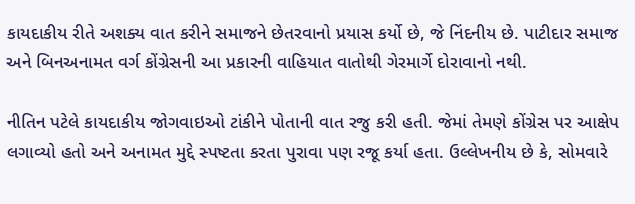કાયદાકીય રીતે અશક્ય વાત કરીને સમાજને છેતરવાનો પ્રયાસ કર્યો છે, જે નિંદનીય છે. પાટીદાર સમાજ અને બિનઅનામત વર્ગ કોંગ્રેસની આ પ્રકારની વાહિયાત વાતોથી ગેરમાર્ગે દોરાવાનો નથી.

નીતિન પટેલે કાયદાકીય જોગવાઇઓ ટાંકીને પોતાની વાત રજુ કરી હતી. જેમાં તેમણે કોંગ્રેસ પર આક્ષેપ લગાવ્યો હતો અને અનામત મુદ્દે સ્પષ્ટતા કરતા પુરાવા પણ રજૂ કર્યા હતા. ઉલ્લેખનીય છે કે, સોમવારે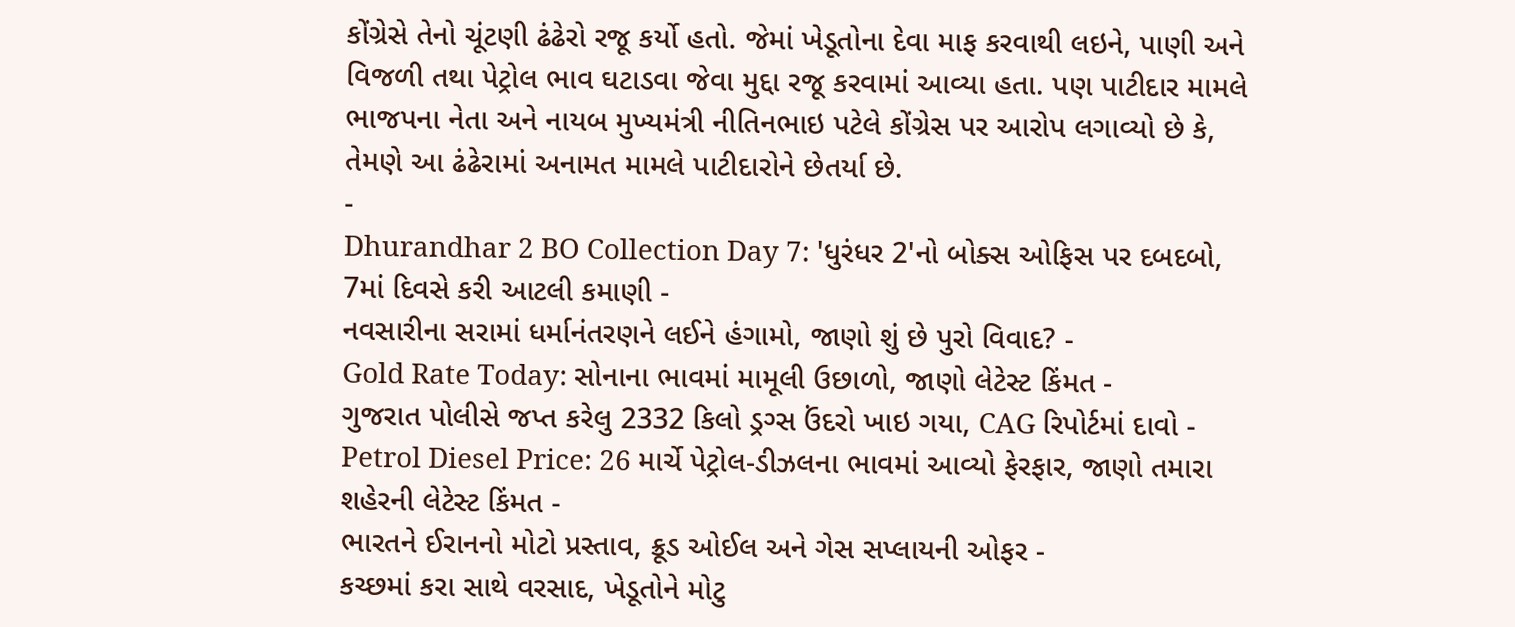કોંગ્રેસે તેનો ચૂંટણી ઢંઢેરો રજૂ કર્યો હતો. જેમાં ખેડૂતોના દેવા માફ કરવાથી લઇને, પાણી અને વિજળી તથા પેટ્રોલ ભાવ ઘટાડવા જેવા મુદ્દા રજૂ કરવામાં આવ્યા હતા. પણ પાટીદાર મામલે ભાજપના નેતા અને નાયબ મુખ્યમંત્રી નીતિનભાઇ પટેલે કોંગ્રેસ પર આરોપ લગાવ્યો છે કે, તેમણે આ ઢંઢેરામાં અનામત મામલે પાટીદારોને છેતર્યા છે.
-
Dhurandhar 2 BO Collection Day 7: 'ધુરંધર 2'નો બોક્સ ઓફિસ પર દબદબો, 7માં દિવસે કરી આટલી કમાણી -
નવસારીના સરામાં ધર્માનંતરણને લઈને હંગામો, જાણો શું છે પુરો વિવાદ? -
Gold Rate Today: સોનાના ભાવમાં મામૂલી ઉછાળો, જાણો લેટેસ્ટ કિંમત -
ગુજરાત પોલીસે જપ્ત કરેલુ 2332 કિલો ડ્રગ્સ ઉંદરો ખાઇ ગયા, CAG રિપોર્ટમાં દાવો -
Petrol Diesel Price: 26 માર્ચે પેટ્રોલ-ડીઝલના ભાવમાં આવ્યો ફેરફાર, જાણો તમારા શહેરની લેટેસ્ટ કિંમત -
ભારતને ઈરાનનો મોટો પ્રસ્તાવ, ક્રૂડ ઓઈલ અને ગેસ સપ્લાયની ઓફર -
કચ્છમાં કરા સાથે વરસાદ, ખેડૂતોને મોટુ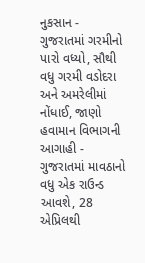નુકસાન -
ગુજરાતમાં ગરમીનો પારો વધ્યો, સૌથી વધુ ગરમી વડોદરા અને અમરેલીમાં નોંધાઈ, જાણો હવામાન વિભાગની આગાહી -
ગુજરાતમાં માવઠાનો વધુ એક રાઉન્ડ આવશે, 28 એપ્રિલથી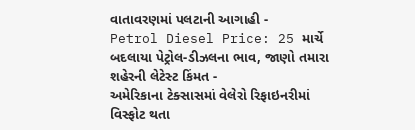વાતાવરણમાં પલટાની આગાહી -
Petrol Diesel Price: 25 માર્ચે બદલાયા પેટ્રોલ-ડીઝલના ભાવ, જાણો તમારા શહેરની લેટેસ્ટ કિંમત -
અમેરિકાના ટેક્સાસમાં વેલેરો રિફાઇનરીમાં વિસ્ફોટ થતા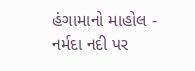હંગામાનો માહોલ -
નર્મદા નદી પર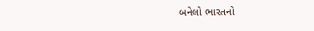બનેલો ભારતનો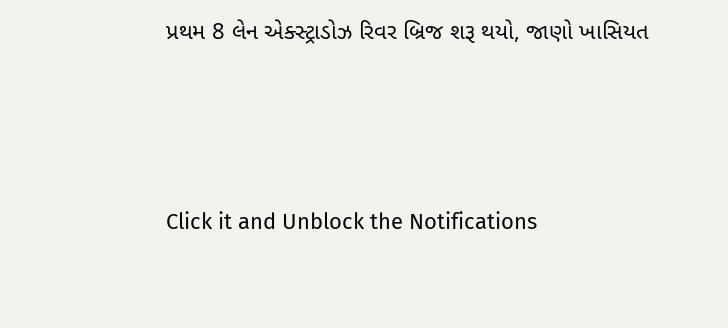પ્રથમ 8 લેન એક્સ્ટ્રાડોઝ રિવર બ્રિજ શરૂ થયો, જાણો ખાસિયત






Click it and Unblock the Notifications